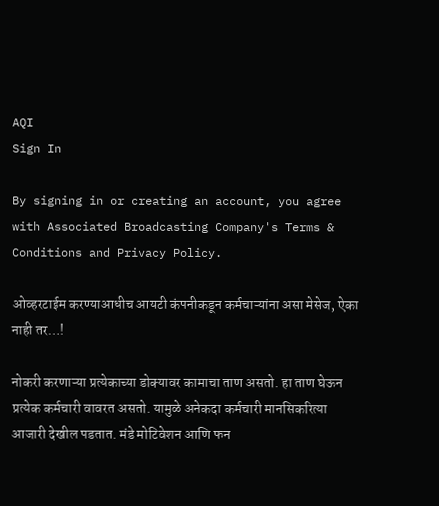AQI
Sign In

By signing in or creating an account, you agree with Associated Broadcasting Company's Terms & Conditions and Privacy Policy.

ओव्हरटाईम करण्याआधीच आयटी कंपनीकडून कर्मचाऱ्यांना असा मेसेज, ऐका नाही तर…!

नोकरी करणाऱ्या प्रत्येकाच्या डोक्यावर कामाचा ताण असतो. हा ताण घेऊन प्रत्येक कर्मचारी वावरत असतो. यामुळे अनेकदा कर्मचारी मानसिकरित्या आजारी देखील पडतात. मंडे मोटिवेशन आणि फन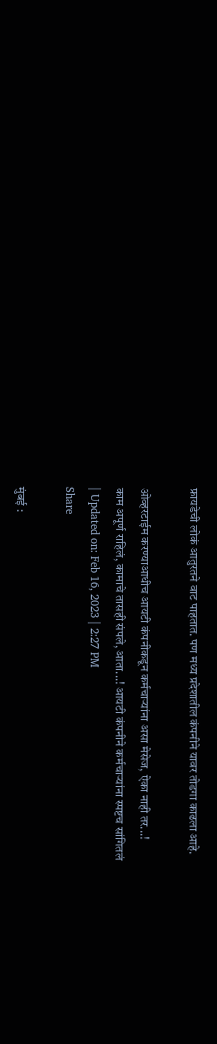फ्रायडेची लोकं आतुरतने वाट पाहतात. पण मध्य प्रदेशातील कंपनीने यावर तोडगा काढला आहे.

ओव्हरटाईम करण्याआधीच आयटी कंपनीकडून कर्मचाऱ्यांना असा मेसेज, ऐका नाही तर...!
काम अपूर्ण राहिलं, कामाचे तासही संपले, आता...! आयटी कंपनीने कर्मचाऱ्यांना स्पष्टच सांगितलं
| Updated on: Feb 16, 2023 | 2:27 PM
Share

मुंबई :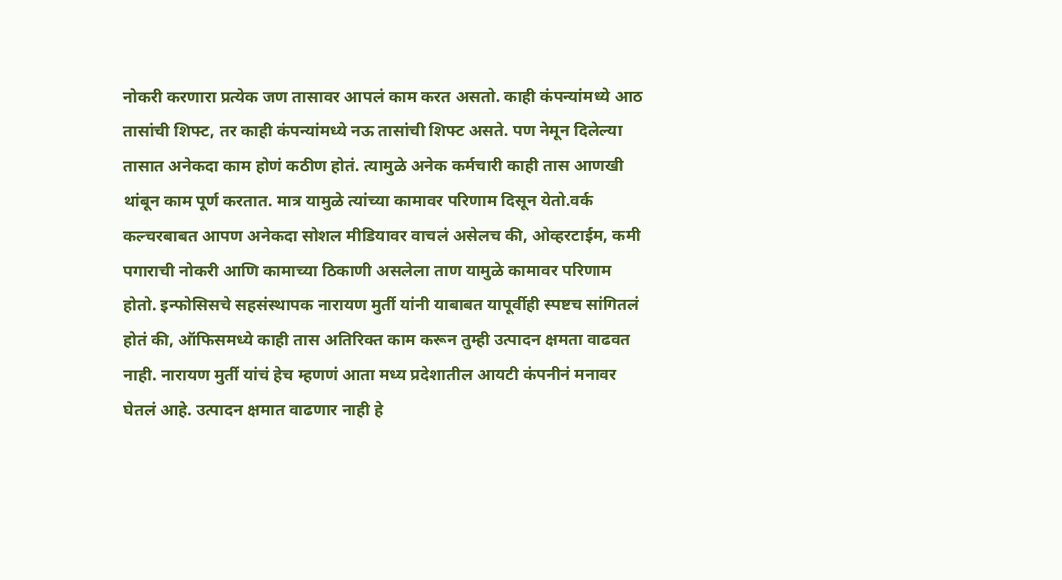नोकरी करणारा प्रत्येक जण तासावर आपलं काम करत असतो. काही कंपन्यांमध्ये आठ तासांची शिफ्ट, तर काही कंपन्यांमध्ये नऊ तासांची शिफ्ट असते. पण नेमून दिलेल्या तासात अनेकदा काम होणं कठीण होतं. त्यामुळे अनेक कर्मचारी काही तास आणखी थांबून काम पूर्ण करतात. मात्र यामुळे त्यांच्या कामावर परिणाम दिसून येतो.वर्क कल्चरबाबत आपण अनेकदा सोशल मीडियावर वाचलं असेलच की, ओव्हरटाईम, कमी पगाराची नोकरी आणि कामाच्या ठिकाणी असलेला ताण यामुळे कामावर परिणाम होतो. इन्फोसिसचे सहसंस्थापक नारायण मुर्ती यांनी याबाबत यापूर्वीही स्पष्टच सांगितलं होतं की, ऑफिसमध्ये काही तास अतिरिक्त काम करून तुम्ही उत्पादन क्षमता वाढवत नाही. नारायण मुर्ती यांचं हेच म्हणणं आता मध्य प्रदेशातील आयटी कंपनीनं मनावर घेतलं आहे. उत्पादन क्षमात वाढणार नाही हे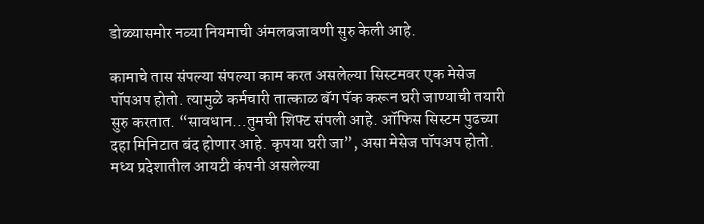डोळ्यासमोर नव्या नियमाची अंमलबजावणी सुरु केली आहे.

कामाचे तास संपल्या संपल्या काम करत असलेल्या सिस्टमवर एक मेसेज पॉपअप होतो. त्यामुळे कर्मचारी तात्काळ बॅग पॅक करून घरी जाण्याची तयारी सुरु करतात. “सावधान…तुमची शिफ्ट संपली आहे. ऑफिस सिस्टम पुढच्या दहा मिनिटात बंद होणार आहे. कृपया घरी जा”, असा मेसेज पॉपअप होतो. मध्य प्रदेशातील आयटी कंपनी असलेल्या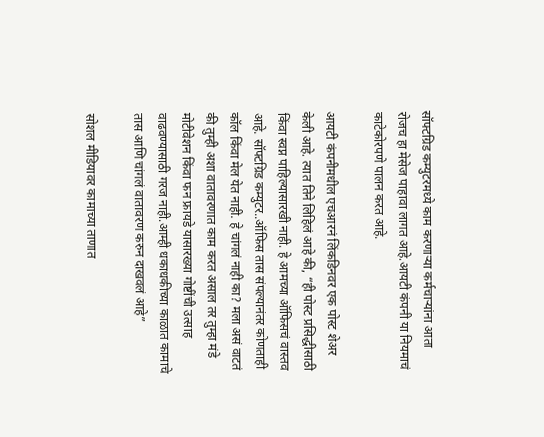सॉफ्टग्रिड कम्युटरमध्ये काम करणाऱ्या कर्मचाऱ्यांना आता रोजच हा मेसेज पाहावा लागत आहे.आयटी कंपनी या नियमाचं काटेकोरपणे पालन करत आहे.

आयटी कंपनीमधील एचआरनं लिंकडिनवर एक पोस्ट शेअर केली आहे. त्यात तिने लिहिलं आहे की, “ही पोस्ट प्रसिद्धीसाठी किंवा स्वप्न पाहिल्यासारखी नाही. हे आमच्या ऑफिसचं वास्तव आहे. सॉफ्टग्रिड कम्युटर..ऑफिस तास संपल्यानंतर कोणताही कॉल किंवा मेल येत नाही. हे चांगलं नाही का? मला असं वाटतं की तुम्ही अशा वातावरणात काम करत असाल तर तुम्हा मंडे मोटीवेशन किंवा फन फ्रायडे यासारख्या गोष्टींची उत्साह वाढवण्यासाठी गरज नाही.आम्ही धकाधकीच्या काळात कामाचे तास आणि चांगलं वातावरण करुन दाखवलं आहे”

सोशल मीडियावर कामाच्या ताणात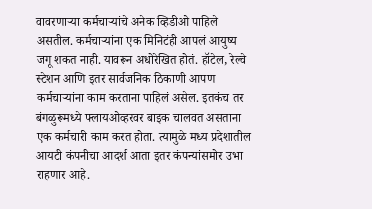वावरणाऱ्या कर्मचाऱ्यांचे अनेक व्हिडीओ पाहिले असतील. कर्मचाऱ्यांना एक मिनिटंही आपलं आयुष्य जगू शकत नाही. यावरून अधोरेखित होतं. हॉटेल, रेल्वे स्टेशन आणि इतर सार्वजनिक ठिकाणी आपण कर्मचाऱ्यांना काम करताना पाहिलं असेल. इतकंच तर बंगळुरूमध्ये फ्लायओव्हरवर बाइक चालवत असताना एक कर्मचारी काम करत होता. त्यामुळे मध्य प्रदेशातील आयटी कंपनीचा आदर्श आता इतर कंपन्यांसमोर उभा राहणार आहे.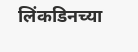लिंकडिनच्या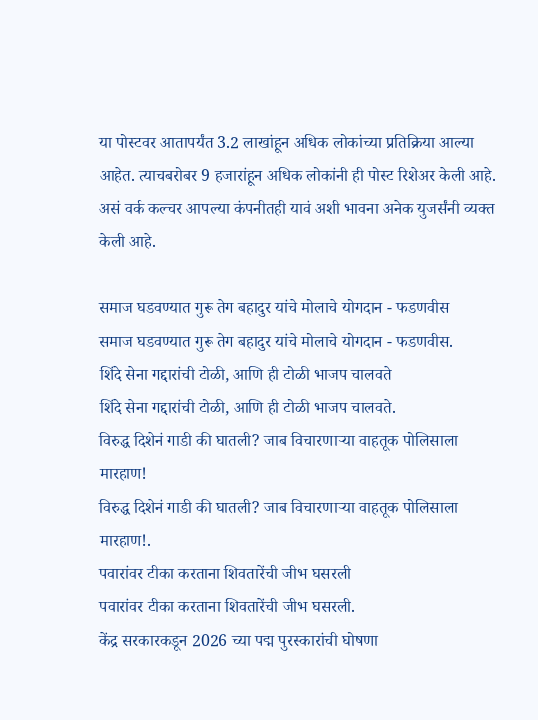या पोस्टवर आतापर्यंत 3.2 लाखांहून अधिक लोकांच्या प्रतिक्रिया आल्या आहेत. त्याचबरोबर 9 हजारांहून अधिक लोकांनी ही पोस्ट रिशेअर केली आहे. असं वर्क कल्चर आपल्या कंपनीतही यावं अशी भावना अनेक युजर्संनी व्यक्त केली आहे.

समाज घडवण्यात गुरू तेग बहादुर यांचे मोलाचे योगदान - फडणवीस
समाज घडवण्यात गुरू तेग बहादुर यांचे मोलाचे योगदान - फडणवीस.
शिंदे सेना गद्दारांची टोळी, आणि ही टोळी भाजप चालवते
शिंदे सेना गद्दारांची टोळी, आणि ही टोळी भाजप चालवते.
विरुद्ध दिशेनं गाडी की घातली? जाब विचारणाऱ्या वाहतूक पोलिसाला मारहाण!
विरुद्ध दिशेनं गाडी की घातली? जाब विचारणाऱ्या वाहतूक पोलिसाला मारहाण!.
पवारांवर टीका करताना शिवतारेंची जीभ घसरली
पवारांवर टीका करताना शिवतारेंची जीभ घसरली.
केंद्र सरकारकडून 2026 च्या पद्म पुरस्कारांची घोषणा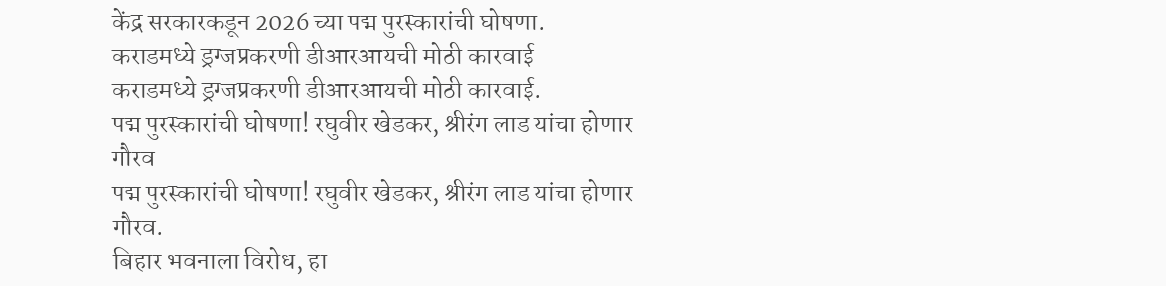केंद्र सरकारकडून 2026 च्या पद्म पुरस्कारांची घोषणा.
कराडमध्ये ड्रग्जप्रकरणी डीआरआयची मोठी कारवाई
कराडमध्ये ड्रग्जप्रकरणी डीआरआयची मोठी कारवाई.
पद्म पुरस्कारांची घोषणा! रघुवीर खेडकर, श्रीरंग लाड यांचा होणार गौरव
पद्म पुरस्कारांची घोषणा! रघुवीर खेडकर, श्रीरंग लाड यांचा होणार गौरव.
बिहार भवनाला विरोध, हा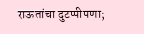राऊतांचा दुटप्पीपणा;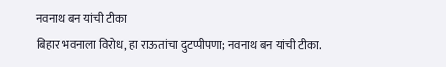नवनाथ बन यांची टीका
बिहार भवनाला विरोध, हा राऊतांचा दुटप्पीपणा; नवनाथ बन यांची टीका.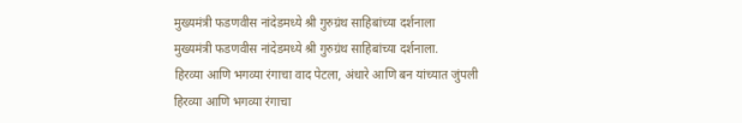मुख्यमंत्री फडणवीस नांदेडमध्ये श्री गुरुग्रंथ साहिबांच्या दर्शनाला
मुख्यमंत्री फडणवीस नांदेडमध्ये श्री गुरुग्रंथ साहिबांच्या दर्शनाला.
हिरव्या आणि भगव्या रंगाचा वाद पेटला, अंधारे आणि बन यांच्यात जुंपली
हिरव्या आणि भगव्या रंगाचा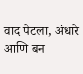वाद पेटला, अंधारे आणि बन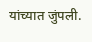यांच्यात जुंपली.